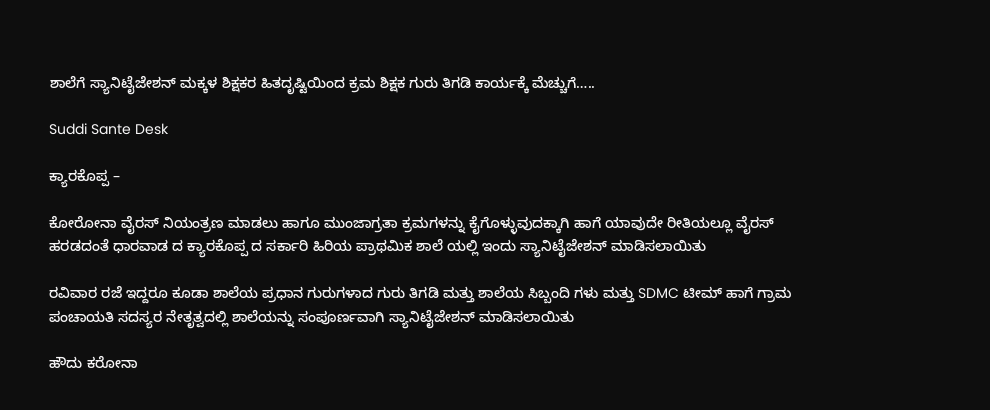ಶಾಲೆಗೆ ಸ್ಯಾನಿಟೈಜೇಶನ್ ಮಕ್ಕಳ ಶಿಕ್ಷಕರ ಹಿತದೃಷ್ಟಿಯಿಂದ ಕ್ರಮ ಶಿಕ್ಷಕ ಗುರು ತಿಗಡಿ ಕಾರ್ಯಕ್ಕೆ ಮೆಚ್ಚುಗೆ…..

Suddi Sante Desk

ಕ್ಯಾರಕೊಪ್ಪ –

ಕೋರೋನಾ ವೈರಸ್ ನಿಯಂತ್ರಣ ಮಾಡಲು ಹಾಗೂ ಮುಂಜಾಗ್ರತಾ ಕ್ರಮಗಳನ್ನು ಕೈಗೊಳ್ಳುವುದಕ್ಕಾಗಿ ಹಾಗೆ ಯಾವುದೇ ರೀತಿಯಲ್ಲೂ ವೈರಸ್ ಹರಡದಂತೆ ಧಾರವಾಡ ದ ಕ್ಯಾರಕೊಪ್ಪ ದ ಸರ್ಕಾರಿ ಹಿರಿಯ ಪ್ರಾಥಮಿಕ ಶಾಲೆ ಯಲ್ಲಿ ಇಂದು ಸ್ಯಾನಿಟೈಜೇಶನ್ ಮಾಡಿಸಲಾಯಿತು

ರವಿವಾರ ರಜೆ ಇದ್ದರೂ ಕೂಡಾ ಶಾಲೆಯ ಪ್ರಧಾನ ಗುರುಗಳಾದ ಗುರು ತಿಗಡಿ ಮತ್ತು ಶಾಲೆಯ ಸಿಬ್ಬಂದಿ ಗಳು ಮತ್ತು SDMC ಟೀಮ್ ಹಾಗೆ ಗ್ರಾಮ ಪಂಚಾಯತಿ ಸದಸ್ಯರ ನೇತೃತ್ವದಲ್ಲಿ ಶಾಲೆಯನ್ನು ಸಂಪೂರ್ಣವಾಗಿ ಸ್ಯಾನಿಟೈಜೇಶನ್ ಮಾಡಿಸಲಾಯಿತು

ಹೌದು ಕರೋನಾ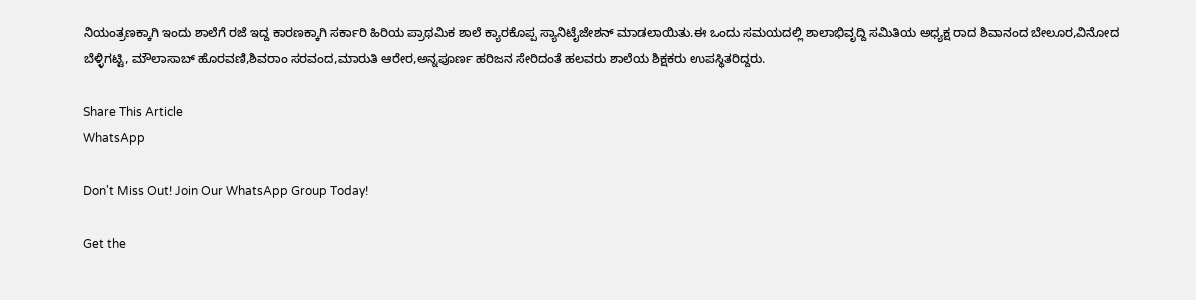ನಿಯಂತ್ರಣಕ್ಕಾಗಿ ಇಂದು ಶಾಲೆಗೆ ರಜೆ ಇದ್ದ ಕಾರಣಕ್ಕಾಗಿ ಸರ್ಕಾರಿ ಹಿರಿಯ ಪ್ರಾಥಮಿಕ ಶಾಲೆ ಕ್ಯಾರಕೊಪ್ಪ ಸ್ಯಾನಿಟೈಜೇಶನ್ ಮಾಡಲಾಯಿತು.ಈ ಒಂದು ಸಮಯದಲ್ಲಿ ಶಾಲಾಭಿವೃದ್ದಿ ಸಮಿತಿಯ ಅಧ್ಯಕ್ಷ ರಾದ ಶಿವಾನಂದ ಬೇಲೂರ,ವಿನೋದ ಬೆಳ್ಳಿಗಟ್ಟಿ, ಮೌಲಾಸಾಬ್ ಹೊರವಣಿ,ಶಿವರಾಂ ಸರವಂದ,ಮಾರುತಿ ಆರೇರ,ಅನ್ನಪೂರ್ಣ ಹರಿಜನ ಸೇರಿದಂತೆ ಹಲವರು ಶಾಲೆಯ ಶಿಕ್ಷಕರು ಉಪಸ್ಥಿತರಿದ್ದರು.

Share This Article
WhatsApp

Don't Miss Out! Join Our WhatsApp Group Today!

Get the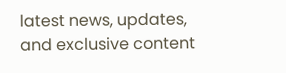latest news, updates, and exclusive content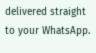delivered straight to your WhatsApp.